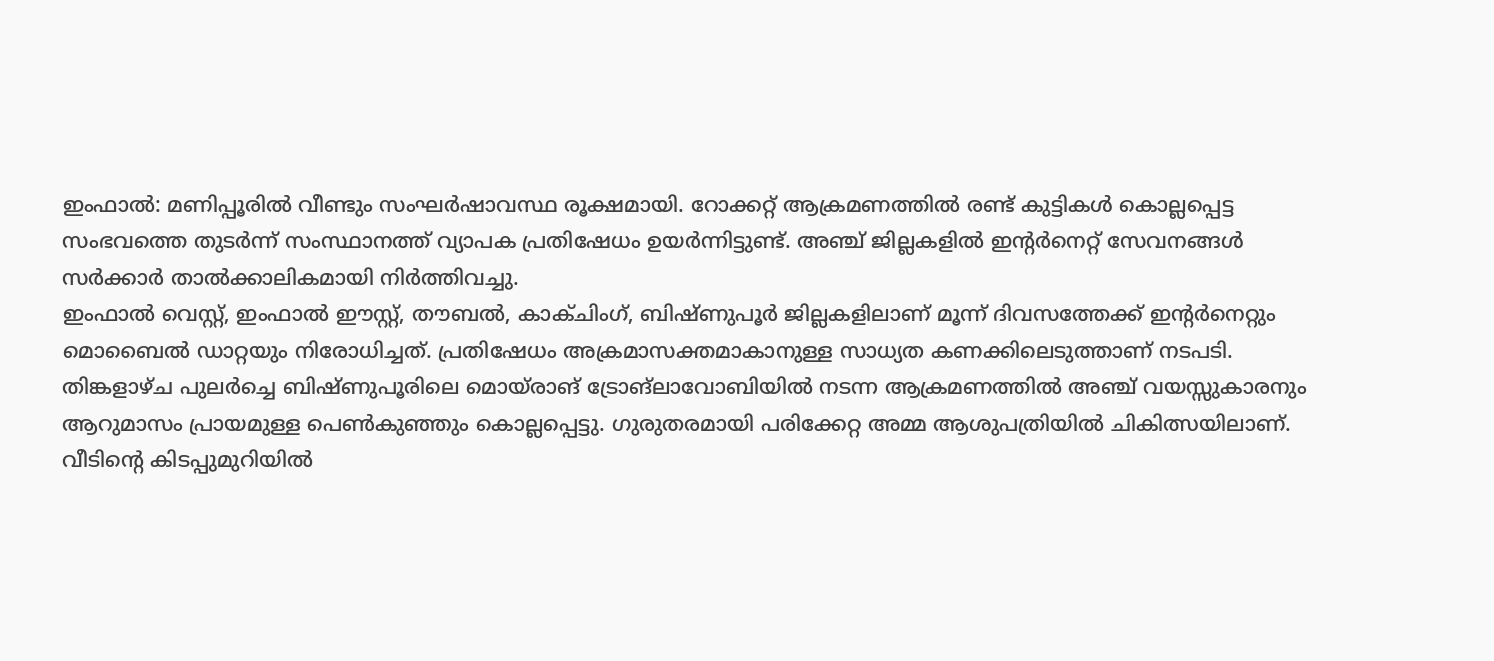ഇംഫാൽ: മണിപ്പൂരിൽ വീണ്ടും സംഘർഷാവസ്ഥ രൂക്ഷമായി. റോക്കറ്റ് ആക്രമണത്തിൽ രണ്ട് കുട്ടികൾ കൊല്ലപ്പെട്ട സംഭവത്തെ തുടർന്ന് സംസ്ഥാനത്ത് വ്യാപക പ്രതിഷേധം ഉയർന്നിട്ടുണ്ട്. അഞ്ച് ജില്ലകളിൽ ഇന്റർനെറ്റ് സേവനങ്ങൾ സർക്കാർ താൽക്കാലികമായി നിർത്തിവച്ചു.
ഇംഫാൽ വെസ്റ്റ്, ഇംഫാൽ ഈസ്റ്റ്, തൗബൽ, കാക്ചിംഗ്, ബിഷ്ണുപൂർ ജില്ലകളിലാണ് മൂന്ന് ദിവസത്തേക്ക് ഇന്റർനെറ്റും മൊബൈൽ ഡാറ്റയും നിരോധിച്ചത്. പ്രതിഷേധം അക്രമാസക്തമാകാനുള്ള സാധ്യത കണക്കിലെടുത്താണ് നടപടി.
തിങ്കളാഴ്ച പുലർച്ചെ ബിഷ്ണുപൂരിലെ മൊയ്രാങ് ട്രോങ്ലാവോബിയിൽ നടന്ന ആക്രമണത്തിൽ അഞ്ച് വയസ്സുകാരനും ആറുമാസം പ്രായമുള്ള പെൺകുഞ്ഞും കൊല്ലപ്പെട്ടു. ഗുരുതരമായി പരിക്കേറ്റ അമ്മ ആശുപത്രിയിൽ ചികിത്സയിലാണ്. വീടിന്റെ കിടപ്പുമുറിയിൽ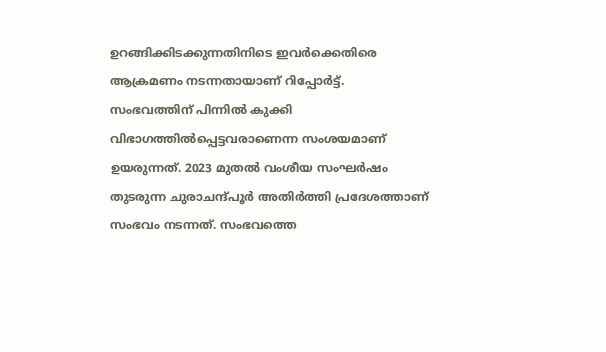ഉറങ്ങിക്കിടക്കുന്നതിനിടെ ഇവർക്കെതിരെ ആക്രമണം നടന്നതായാണ് റിപ്പോർട്ട്.
സംഭവത്തിന് പിന്നിൽ കുക്കി വിഭാഗത്തിൽപ്പെട്ടവരാണെന്ന സംശയമാണ് ഉയരുന്നത്. 2023 മുതൽ വംശീയ സംഘർഷം തുടരുന്ന ചുരാചന്ദ്പൂർ അതിർത്തി പ്രദേശത്താണ് സംഭവം നടന്നത്. സംഭവത്തെ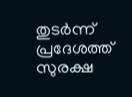തുടർന്ന് പ്രദേശത്ത് സുരക്ഷ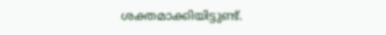ശക്തമാക്കിയിട്ടുണ്ട്.